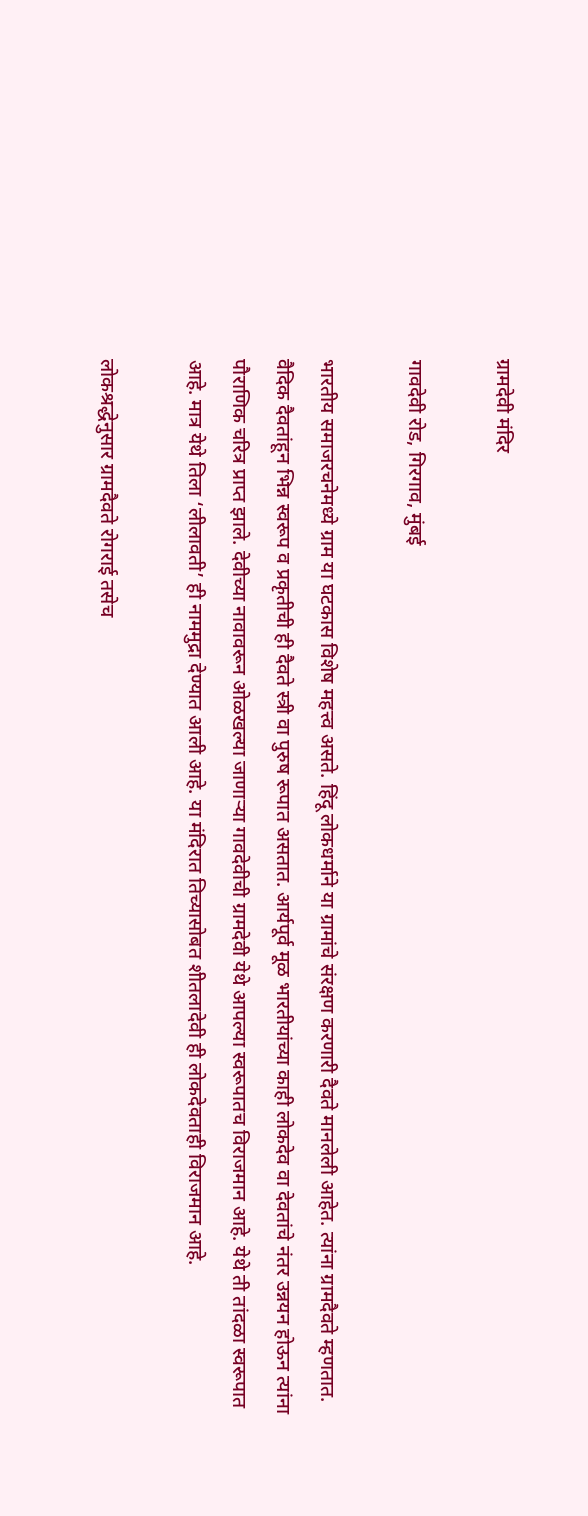ग्रामदेवी मंदिर

गावदेवी रोड, गिरगाव, मुंबई

भारतीय समाजरचनेमध्ये ग्राम या घटकास विशेष महत्त्व असते. हिंदू लोकधर्माने या ग्रामांचे संरक्षण करणारी दैवते मानलेली आहेत. त्यांना ग्रामदैवते म्हणतात. वैदिक दैवतांहून भिन्न स्वरूप व प्रकृतीची ही दैवते स्त्री वा पुरुष रूपात असतात. आर्यपूर्व मूळ भारतीयांच्या काही लोकदेव वा देवतांचे नंतर उन्नयन होऊन त्यांना पौराणिक चरित्र प्राप्त झाले. देवीच्या नावावरून ओळखल्या जाणाऱ्या गावदेवीची ग्रामदेवी येथे आपल्या स्वरूपातच विराजमान आहे. येथे ती तांदळा स्वरूपात आहे. मात्र येथे तिला ‘लीलावती’ ही नाममुद्रा देण्यात आली आहे. या मंदिरात तिच्यासोबत शीतलादेवी ही लोकदेवताही विराजमान आहे.

लोकश्रद्धेनुसार ग्रामदैवते रोगराई तसेच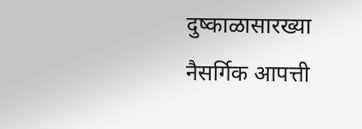दुष्काळासारख्या नैसर्गिक आपत्ती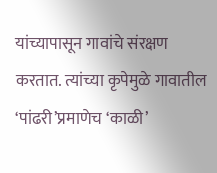यांच्यापासून गावांचे संरक्षण करतात. त्यांच्या कृपेमुळे गावातील ‘पांढरी’प्रमाणेच ‘काळी’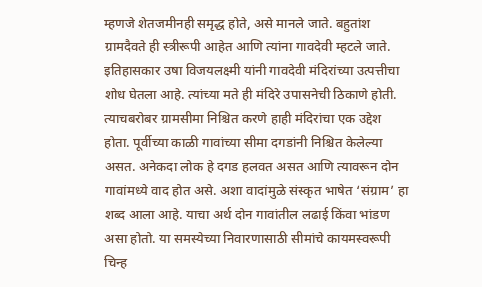म्हणजे शेतजमीनही समृद्ध होते, असे मानले जाते. बहुतांश ग्रामदैवते ही स्त्रीरूपी आहेत आणि त्यांना गावदेवी म्हटले जाते. इतिहासकार उषा विजयलक्ष्मी यांनी गावदेवी मंदिरांच्या उत्पत्तीचा शोध घेतला आहे. त्यांच्या मते ही मंदिरे उपासनेची ठिकाणे होती. त्याचबरोबर ग्रामसीमा निश्चित करणे हाही मंदिरांचा एक उद्देश होता. पूर्वीच्या काळी गावांच्या सीमा दगडांनी निश्चित केलेल्या असत. अनेकदा लोक हे दगड हलवत असत आणि त्यावरून दोन गावांमध्ये वाद होत असे. अशा वादांमुळे संस्कृत भाषेत ‘संग्राम’ हा शब्द आला आहे. याचा अर्थ दोन गावांतील लढाई किंवा भांडण असा होतो. या समस्येच्या निवारणासाठी सीमांचे कायमस्वरूपी चिन्ह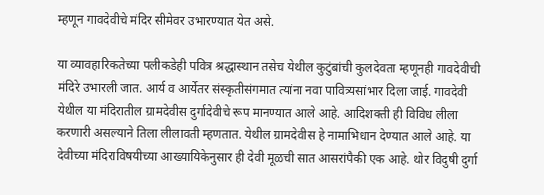म्हणून गावदेवीचे मंदिर सीमेवर उभारण्यात येत असे.

या व्यावहारिकतेच्या पलीकडेही पवित्र श्रद्धास्थान तसेच येथील कुटुंबांची कुलदेवता म्हणूनही गावदेवीची मंदिरे उभारली जात. आर्य व आर्येतर संस्कृतीसंगमात त्यांना नवा पावित्र्यसांभार दिला जाई. गावदेवी येथील या मंदिरातील ग्रामदेवीस दुर्गादेवीचे रूप मानण्यात आले आहे. आदिशक्ती ही विविध लीला करणारी असल्याने तिला लीलावती म्हणतात. येथील ग्रामदेवीस हे नामाभिधान देण्यात आले आहे. या देवीच्या मंदिराविषयीच्या आख्यायिकेनुसार ही देवी मूळची सात आसरांपैकी एक आहे. थोर विदुषी दुर्गा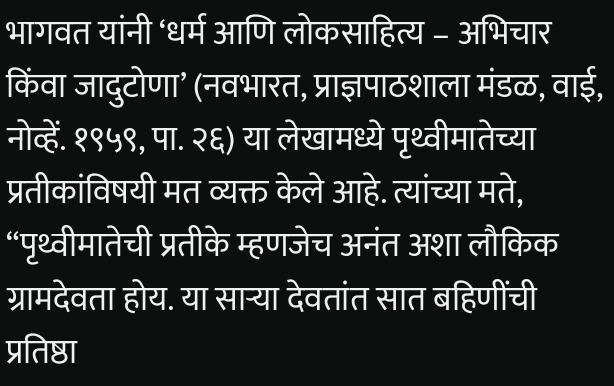भागवत यांनी ‘धर्म आणि लोकसाहित्य – अभिचार किंवा जादुटोणा’ (नवभारत, प्राज्ञपाठशाला मंडळ, वाई, नोव्हें. १९५९, पा. २६) या लेखामध्ये पृथ्वीमातेच्या प्रतीकांविषयी मत व्यक्त केले आहे. त्यांच्या मते, “पृथ्वीमातेची प्रतीके म्हणजेच अनंत अशा लौकिक ग्रामदेवता होय. या साऱ्या देवतांत सात बहिणींची प्रतिष्ठा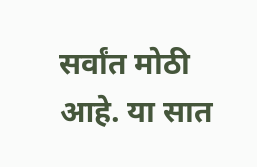सर्वांत मोठी आहे. या सात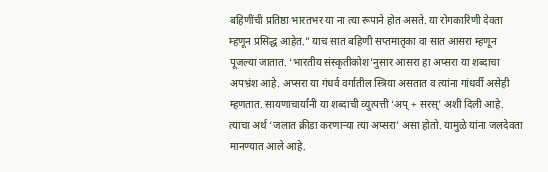बहिणींची प्रतिष्ठा भारतभर या ना त्या रूपाने होत असते. या रोगकारिणी देवता म्हणून प्रसिद्ध आहेत.” याच सात बहिणी सप्तमातृका वा सात आसरा म्हणून पूजल्या जातात. ‘भारतीय संस्कृतीकोश’नुसार आसरा हा अप्सरा या शब्दाचा अपभ्रंश आहे. अप्सरा या गंधर्व वर्गातील स्त्रिया असतात व त्यांना गांधर्वी असेही म्हणतात. सायणाचार्यांनी या शब्दाची व्युत्पत्ती ‘अप्‌ + सरस्’ अशी दिली आहे. त्याचा अर्थ ‘जलात क्रीडा करणाऱ्या त्या अप्सरा’ असा होतो. यामुळे यांना जलदेवता मानण्यात आले आहे.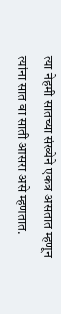त्या नेहमी सातच्या संख्येने एकत्र असतात म्हणून त्यांना सात वा साती आसरा असे म्हणतात.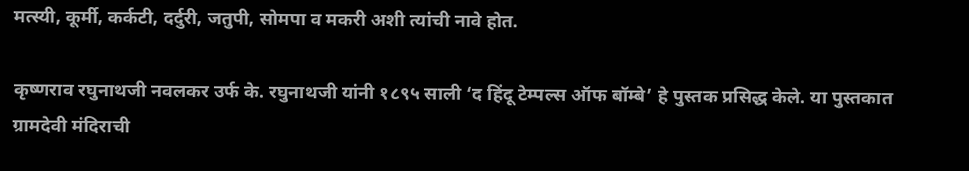मत्स्यी, कूर्मी, कर्कटी, दर्दुरी, जतुपी, सोमपा व मकरी अशी त्यांची नावे होत.

कृष्णराव रघुनाथजी नवलकर उर्फ के. रघुनाथजी यांनी १८९५ साली ‘द हिंदू टेम्पल्स ऑफ बॉम्बे’ हे पुस्तक प्रसिद्ध केले. या पुस्तकात ग्रामदेवी मंदिराची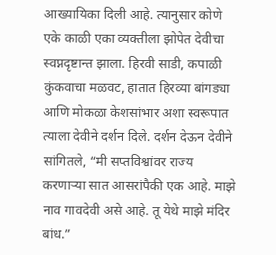आख्यायिका दिली आहे. त्यानुसार कोणे एके काळी एका व्यक्तीला झोपेत देवीचा स्वप्नदृष्टान्त झाला. हिरवी साडी, कपाळी कुंकवाचा मळवट, हातात हिरव्या बांगड्या आणि मोकळा केशसांभार अशा स्वरूपात त्याला देवीने दर्शन दिले. दर्शन देऊन देवीने सांगितले, “मी सप्तविश्वांवर राज्य करणाऱ्या सात आसरांपैकी एक आहे. माझे नाव गावदेवी असे आहे. तू येथे माझे मंदिर बांध.”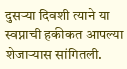दुसऱ्या दिवशी त्याने या स्वप्नाची हकीकत आपल्या शेजाऱ्यास सांगितली.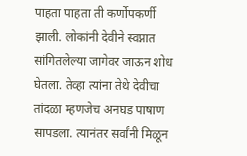पाहता पाहता ती कर्णोपकर्णी झाली. लोकांनी देवीने स्वप्नात सांगितलेल्या जागेवर जाऊन शोध घेतला. तेव्हा त्यांना तेथे देवीचा तांदळा म्हणजेच अनघड पाषाण सापडला. त्यानंतर सर्वांनी मिळून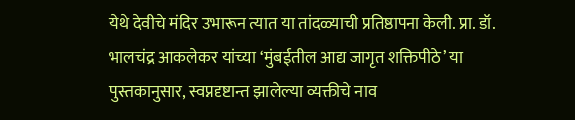येथे देवीचे मंदिर उभारून त्यात या तांदळ्याची प्रतिष्ठापना केली. प्रा. डॉ. भालचंद्र आकलेकर यांच्या ‘मुंबईतील आद्य जागृत शक्तिपीठे’ या पुस्तकानुसार, स्वप्नदृष्टान्त झालेल्या व्यक्तीचे नाव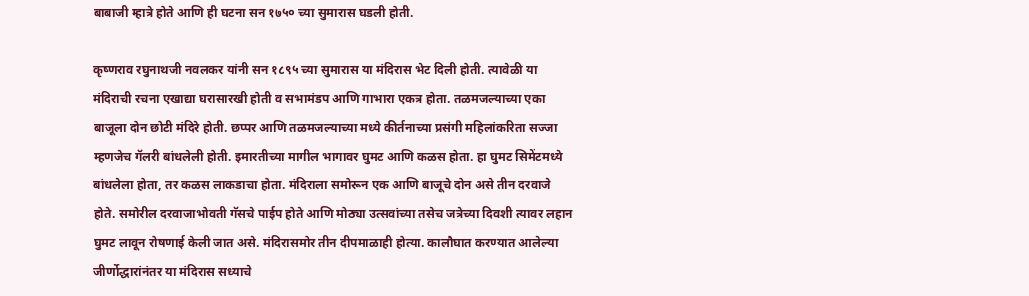बाबाजी म्हात्रे होते आणि ही घटना सन १७५० च्या सुमारास घडली होती.

कृष्णराव रघुनाथजी नवलकर यांनी सन १८९५ च्या सुमारास या मंदिरास भेट दिली होती. त्यावेळी या मंदिराची रचना एखाद्या घरासारखी होती व सभामंडप आणि गाभारा एकत्र होता. तळमजल्याच्या एका बाजूला दोन छोटी मंदिरे होती. छप्पर आणि तळमजल्याच्या मध्ये कीर्तनाच्या प्रसंगी महिलांकरिता सज्जा म्हणजेच गॅलरी बांधलेली होती. इमारतीच्या मागील भागावर घुमट आणि कळस होता. हा घुमट सिमेंटमध्ये बांधलेला होता, तर कळस लाकडाचा होता. मंदिराला समोरून एक आणि बाजूचे दोन असे तीन दरवाजे होते. समोरील दरवाजाभोवती गॅसचे पाईप होते आणि मोठ्या उत्सवांच्या तसेच जत्रेच्या दिवशी त्यावर लहान घुमट लावून रोषणाई केली जात असे. मंदिरासमोर तीन दीपमाळाही होत्या. कालौघात करण्यात आलेल्या जीर्णोद्धारांनंतर या मंदिरास सध्याचे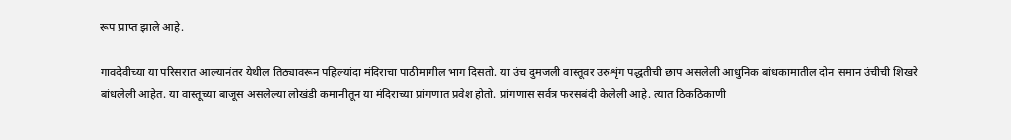रूप प्राप्त झाले आहे.

गावदेवीच्या या परिसरात आल्यानंतर येथील तिठ्यावरून पहिल्यांदा मंदिराचा पाठीमागील भाग दिसतो. या उंच दुमजली वास्तूवर उरुशृंग पद्धतीची छाप असलेली आधुनिक बांधकामातील दोन समान उंचीची शिखरे बांधलेली आहेत. या वास्तूच्या बाजूस असलेल्या लोखंडी कमानीतून या मंदिराच्या प्रांगणात प्रवेश होतो. प्रांगणास सर्वत्र फरसबंदी केलेली आहे. त्यात ठिकठिकाणी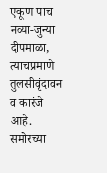एकूण पाच नव्या-जुन्या दीपमाळा, त्याचप्रमाणे तुलसीवृंदावन व कारंजे आहे. समोरच्या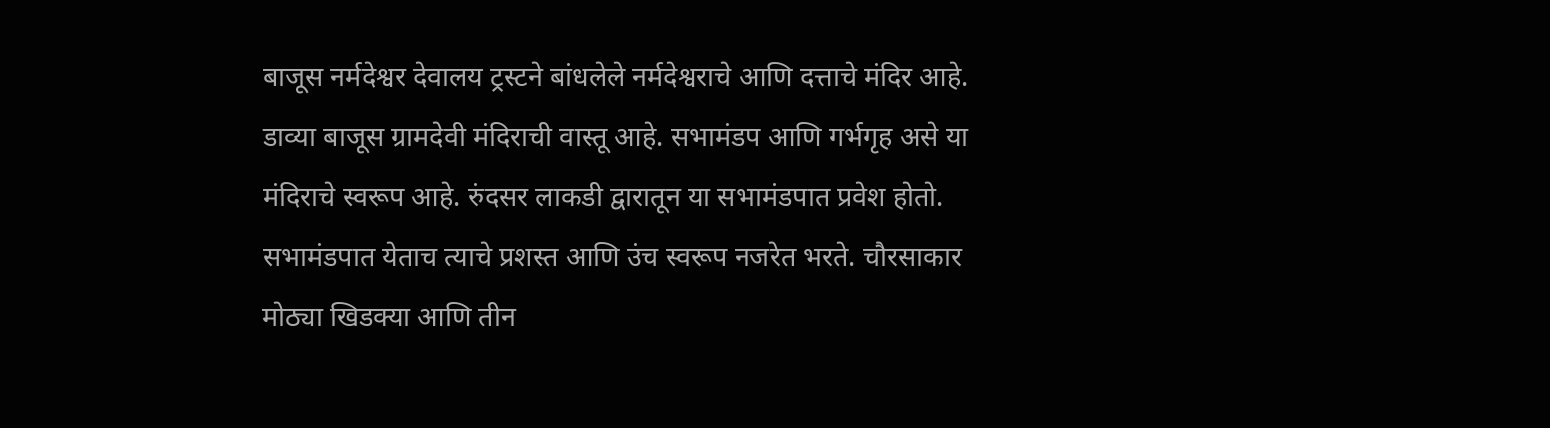बाजूस नर्मदेश्वर देवालय ट्रस्टने बांधलेले नर्मदेश्वराचे आणि दत्ताचे मंदिर आहे. डाव्या बाजूस ग्रामदेवी मंदिराची वास्तू आहे. सभामंडप आणि गर्भगृह असे या मंदिराचे स्वरूप आहे. रुंदसर लाकडी द्वारातून या सभामंडपात प्रवेश होतो. सभामंडपात येताच त्याचे प्रशस्त आणि उंच स्वरूप नजरेत भरते. चौरसाकार मोठ्या खिडक्या आणि तीन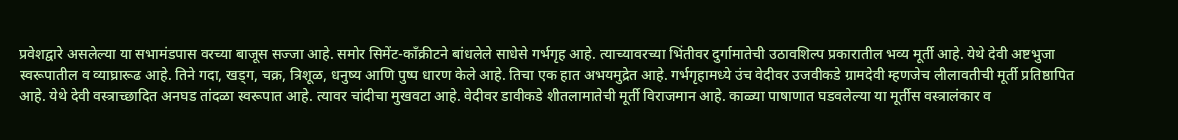प्रवेशद्वारे असलेल्या या सभामंडपास वरच्या बाजूस सज्जा आहे. समोर सिमेंट-काँक्रीटने बांधलेले साधेसे गर्भगृह आहे. त्याच्यावरच्या भिंतीवर दुर्गामातेची उठावशिल्प प्रकारातील भव्य मूर्ती आहे. येथे देवी अष्टभुजा स्वरूपातील व व्याघ्रारूढ आहे. तिने गदा, खड्ग, चक्र, त्रिशूळ, धनुष्य आणि पुष्प धारण केले आहे. तिचा एक हात अभयमुद्रेत आहे. गर्भगृहामध्ये उंच वेदीवर उजवीकडे ग्रामदेवी म्हणजेच लीलावतीची मूर्ती प्रतिष्ठापित आहे. येथे देवी वस्त्राच्छादित अनघड तांदळा स्वरूपात आहे. त्यावर चांदीचा मुखवटा आहे. वेदीवर डावीकडे शीतलामातेची मूर्ती विराजमान आहे. काळ्या पाषाणात घडवलेल्या या मूर्तीस वस्त्रालंकार व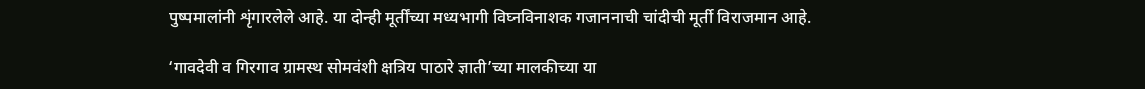पुष्पमालांनी शृंगारलेले आहे. या दोन्ही मूर्तींच्या मध्यभागी विघ्नविनाशक गजाननाची चांदीची मूर्ती विराजमान आहे.

‘गावदेवी व गिरगाव ग्रामस्थ सोमवंशी क्षत्रिय पाठारे ज्ञाती’च्या मालकीच्या या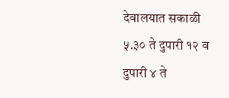देवालयात सकाळी ५.३० ते दुपारी १२ व दुपारी ४ ते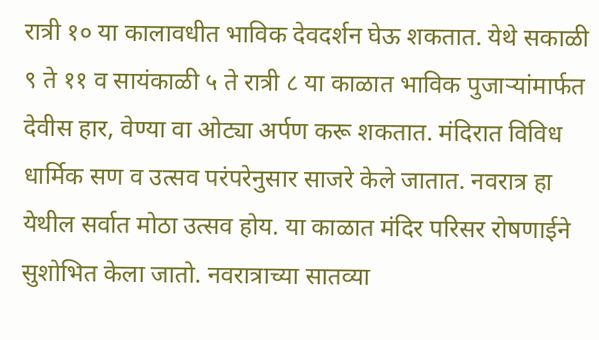रात्री १० या कालावधीत भाविक देवदर्शन घेऊ शकतात. येथे सकाळी ९ ते ११ व सायंकाळी ५ ते रात्री ८ या काळात भाविक पुजाऱ्यांमार्फत देवीस हार, वेण्या वा ओट्या अर्पण करू शकतात. मंदिरात विविध धार्मिक सण व उत्सव परंपरेनुसार साजरे केले जातात. नवरात्र हा येथील सर्वात मोठा उत्सव होय. या काळात मंदिर परिसर रोषणाईने सुशोभित केला जातो. नवरात्राच्या सातव्या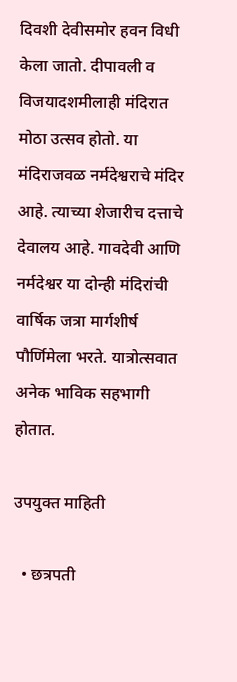दिवशी देवीसमोर हवन विधी केला जातो. दीपावली व विजयादशमीलाही मंदिरात मोठा उत्सव होतो. या मंदिराजवळ नर्मदेश्वराचे मंदिर आहे. त्याच्या शेजारीच दत्ताचे देवालय आहे. गावदेवी आणि नर्मदेश्वर या दोन्ही मंदिरांची वार्षिक जत्रा मार्गशीर्ष पौर्णिमेला भरते. यात्रोत्सवात अनेक भाविक सहभागी होतात.

उपयुक्त माहिती

  • छत्रपती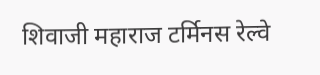शिवाजी महाराज टर्मिनस रेल्वे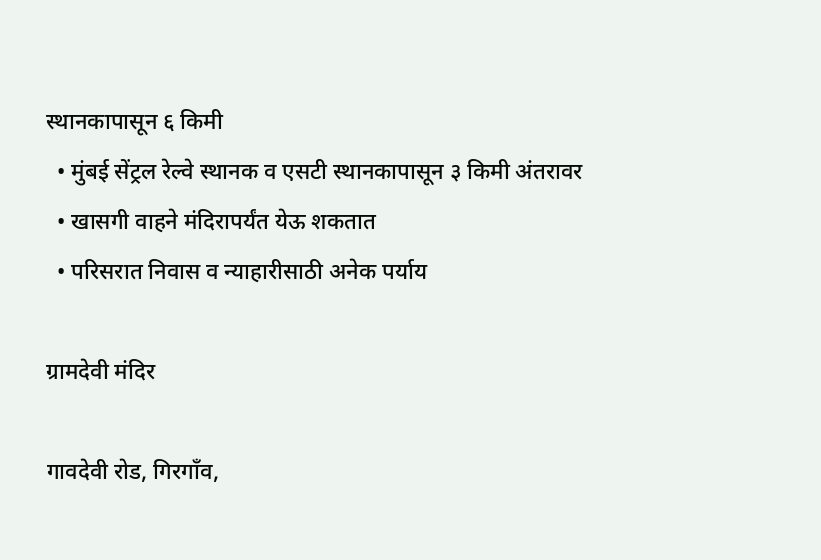स्थानकापासून ६ किमी
  • मुंबई सेंट्रल रेल्वे स्थानक व एसटी स्थानकापासून ३ किमी अंतरावर
  • खासगी वाहने मंदिरापर्यंत येऊ शकतात
  • परिसरात निवास व न्याहारीसाठी अनेक पर्याय

ग्रामदेवी मंदिर

गावदेवी रोड, गिरगाँव,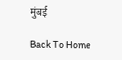मुंबई

Back To Home